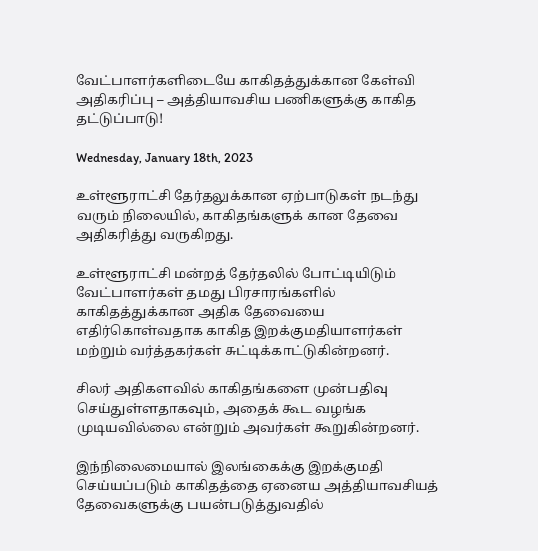வேட்பாளர்களிடையே காகிதத்துக்கான கேள்வி அதிகரிப்பு – அத்தியாவசிய பணிகளுக்கு காகித தட்டுப்பாடு!

Wednesday, January 18th, 2023

உள்ளூராட்சி தேர்தலுக்கான ஏற்பாடுகள் நடந்து வரும் நிலையில், காகிதங்களுக் கான தேவை அதிகரித்து வருகிறது.

உள்ளூராட்சி மன்றத் தேர்தலில் போட்டியிடும் வேட்பாளர்கள் தமது பிரசாரங்களில் காகிதத்துக்கான அதிக தேவையை எதிர்கொள்வதாக காகித இறக்குமதியாளர்கள் மற்றும் வர்த்தகர்கள் சுட்டிக்காட்டுகின்றனர்.

சிலர் அதிகளவில் காகிதங்களை முன்பதிவு செய்துள்ளதாகவும், அதைக் கூட வழங்க முடியவில்லை என்றும் அவர்கள் கூறுகின்றனர்.

இந்நிலைமையால் இலங்கைக்கு இறக்குமதி செய்யப்படும் காகிதத்தை ஏனைய அத்தியாவசியத் தேவைகளுக்கு பயன்படுத்துவதில்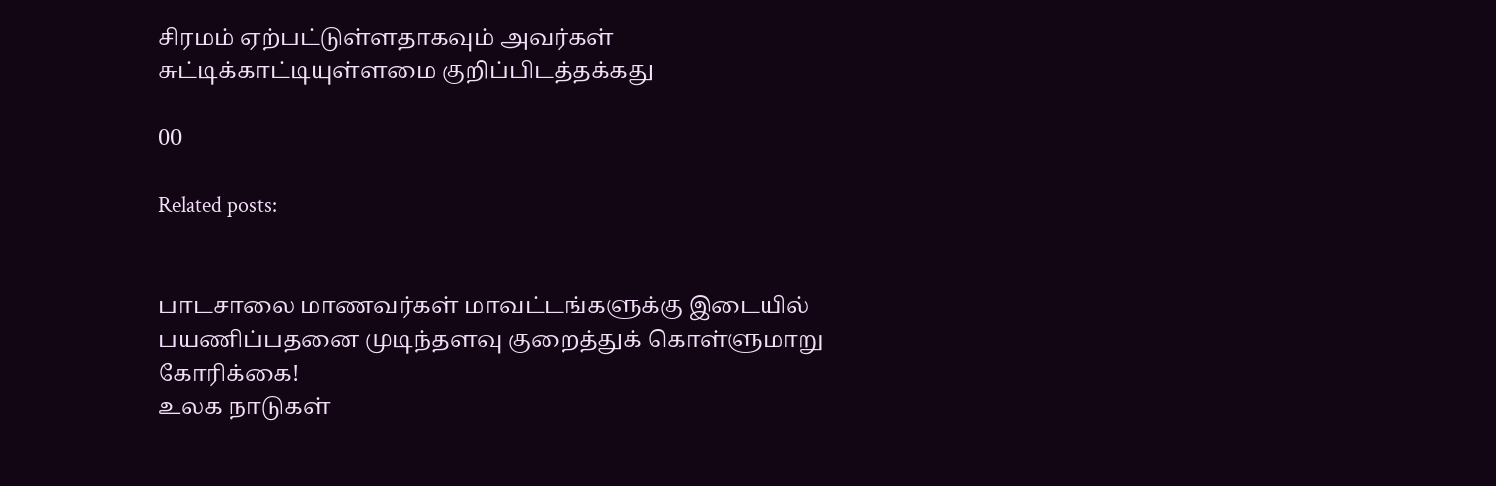சிரமம் ஏற்பட்டுள்ளதாகவும் அவர்கள் சுட்டிக்காட்டியுள்ளமை குறிப்பிடத்தக்கது

00

Related posts:


பாடசாலை மாணவர்கள் மாவட்டங்களுக்கு இடையில் பயணிப்பதனை முடிந்தளவு குறைத்துக் கொள்ளுமாறு கோரிக்கை!
உலக நாடுகள்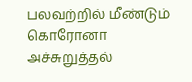பலவற்றில் மீண்டும் கொரோனா அச்சுறுத்தல்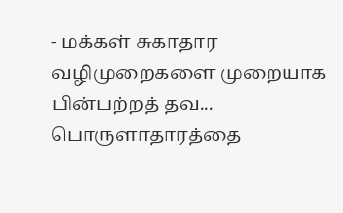- மக்கள் சுகாதார வழிமுறைகளை முறையாக பின்பற்றத் தவ...
பொருளாதாரத்தை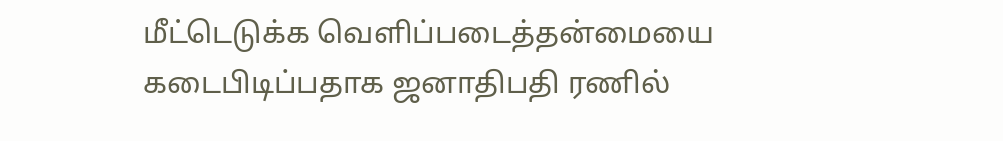மீட்டெடுக்க வெளிப்படைத்தன்மையை கடைபிடிப்பதாக ஜனாதிபதி ரணில்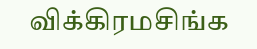விக்கிரமசிங்க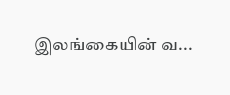இலங்கையின் வ...